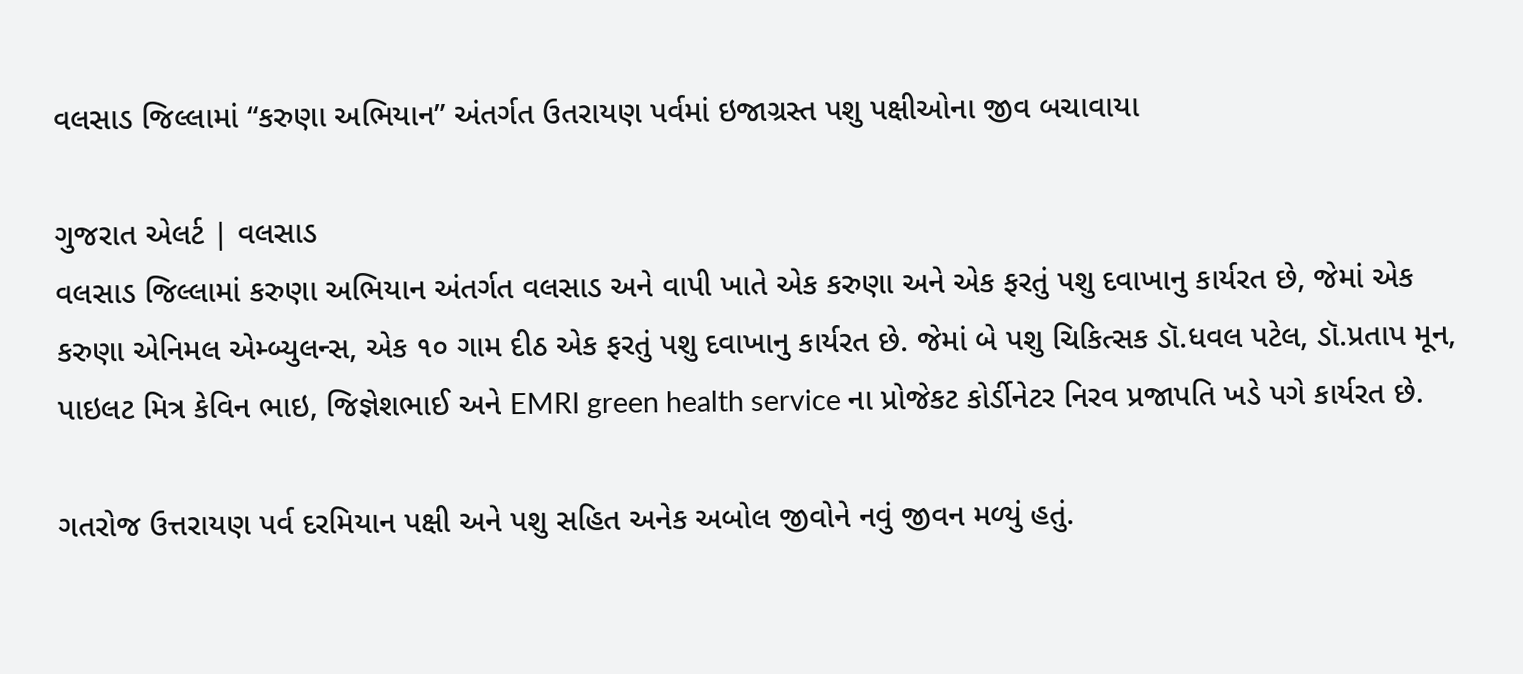વલસાડ જિલ્લામાં “કરુણા અભિયાન” અંતર્ગત ઉતરાયણ પર્વમાં ઇજાગ્રસ્ત પશુ પક્ષીઓના જીવ બચાવાયા

ગુજરાત એલર્ટ | વલસાડ
વલસાડ જિલ્લામાં કરુણા અભિયાન અંતર્ગત વલસાડ અને વાપી ખાતે એક કરુણા અને એક ફરતું પશુ દવાખાનુ કાર્યરત છે, જેમાં એક કરુણા એનિમલ એમ્બ્યુલન્સ, એક ૧૦ ગામ દીઠ એક ફરતું પશુ દવાખાનુ કાર્યરત છે. જેમાં બે પશુ ચિકિત્સક ડૉ.ધવલ પટેલ, ડૉ.પ્રતાપ મૂન, પાઇલટ મિત્ર કેવિન ભાઇ, જિજ્ઞેશભાઈ અને EMRI green health service ના પ્રોજેકટ કોર્ડીનેટર નિરવ પ્રજાપતિ ખડે પગે કાર્યરત છે.

ગતરોજ ઉત્તરાયણ પર્વ દરમિયાન પક્ષી અને પશુ સહિત અનેક અબોલ જીવોને નવું જીવન મળ્યું હતું.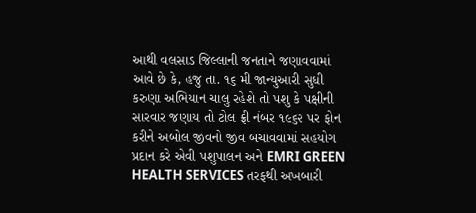આથી વલસાડ જિલ્લાની જનતાને જણાવવામાં આવે છે કે, હજુ તા. ૧૬ મી જાન્યુઆરી સુધી કરુણા અભિયાન ચાલુ રહેશે તો પશુ કે પક્ષીની સારવાર જણાય તો ટોલ ફ્રી નંબર ૧૯૬૨ પર ફોન કરીને અબોલ જીવનો જીવ બચાવવામાં સહયોગ પ્રદાન કરે એવી પશુપાલન અને EMRI GREEN HEALTH SERVICES તરફથી અખબારી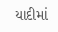યાદીમાં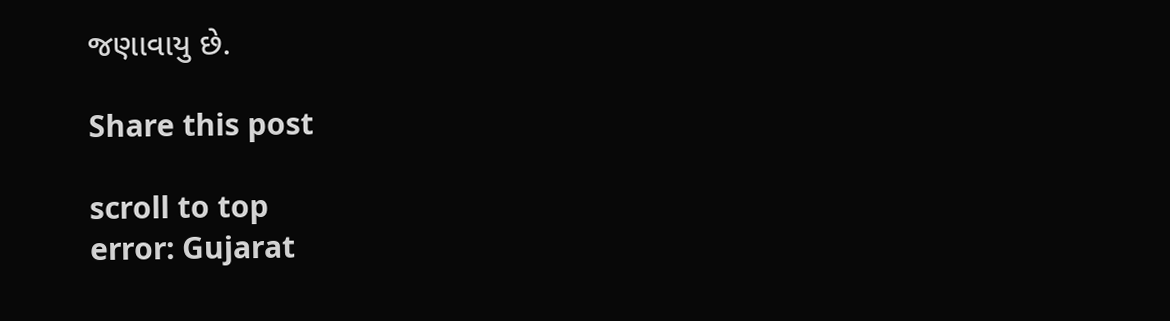જણાવાયુ છે.

Share this post

scroll to top
error: Gujarat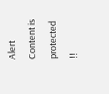Alert Content is protected !!